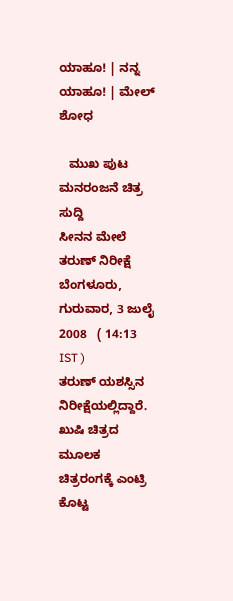ಯಾಹೂ! | ನನ್ನ ಯಾಹೂ! | ಮೇಲ್
ಶೋಧ

   ಮುಖ ಪುಟ ಮನರಂಜನೆ ಚಿತ್ರ ಸುದ್ದಿ
ಸೀನನ ಮೇಲೆ ತರುಣ್ ನಿರೀಕ್ಷೆ
ಬೆಂಗಳೂರು, ಗುರುವಾರ, 3 ಜುಲೈ 2008   ( 14:13 IST )
ತರುಣ್ ಯಶಸ್ಸಿನ ನಿರೀಕ್ಷೆಯಲ್ಲಿದ್ದಾರೆ. ಖುಷಿ ಚಿತ್ರದ ಮೂಲಕ ಚಿತ್ರರಂಗಕ್ಕೆ ಎಂಟ್ರಿ ಕೊಟ್ಟ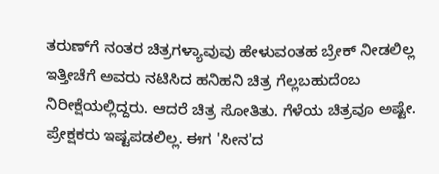ತರುಣ್‌ಗೆ ನಂತರ ಚಿತ್ರಗಳ್ಯಾವುವು ಹೇಳುವಂತಹ ಬ್ರೇಕ್ ನೀಡಲಿಲ್ಲ ಇತ್ತೀಚೆಗೆ ಅವರು ನಟಿಸಿದ ಹನಿಹನಿ ಚಿತ್ರ ಗೆಲ್ಲಬಹುದೆಂಬ ನಿರೀಕ್ಷೆಯಲ್ಲಿದ್ದರು. ಆದರೆ ಚಿತ್ರ ಸೋತಿತು. ಗೆಳೆಯ ಚಿತ್ರವೂ ಅಷ್ಟೇ. ಪ್ರೇಕ್ಷಕರು ಇಷ್ಟಪಡಲಿಲ್ಲ. ಈಗ 'ಸೀನ'ದ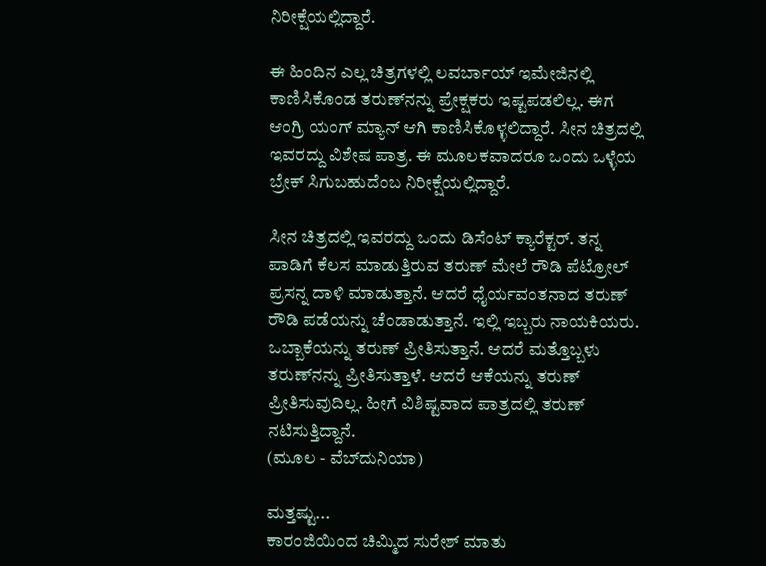ನಿರೀಕ್ಷೆಯಲ್ಲಿದ್ದಾರೆ.

ಈ ಹಿಂದಿನ ಎಲ್ಲ ಚಿತ್ರಗಳಲ್ಲಿ ಲವರ್ಬಾಯ್ ಇಮೇಜಿನಲ್ಲಿ ಕಾಣಿಸಿಕೊಂಡ ತರುಣ್‌ನನ್ನು ಪ್ರೇಕ್ಷಕರು ಇಷ್ಟಪಡಲಿಲ್ಲ. ಈಗ ಆಂಗ್ರಿ ಯಂಗ್ ಮ್ಯಾನ್ ಆಗಿ ಕಾಣಿಸಿಕೊಳ್ಳಲಿದ್ದಾರೆ. ಸೀನ ಚಿತ್ರದಲ್ಲಿ ಇವರದ್ದು ವಿಶೇಷ ಪಾತ್ರ. ಈ ಮೂಲಕವಾದರೂ ಒಂದು ಒಳ್ಳೆಯ ಬ್ರೇಕ್ ಸಿಗುಬಹುದೆಂಬ ನಿರೀಕ್ಷೆಯಲ್ಲಿದ್ದಾರೆ.

ಸೀನ ಚಿತ್ರದಲ್ಲಿ ಇವರದ್ದು ಒಂದು ಡಿಸೆಂಟ್ ಕ್ಯಾರೆಕ್ಟರ್. ತನ್ನ ಪಾಡಿಗೆ ಕೆಲಸ ಮಾಡುತ್ತಿರುವ ತರುಣ್ ಮೇಲೆ ರೌಡಿ ಪೆಟ್ರೋಲ್ ಪ್ರಸನ್ನ ದಾಳಿ ಮಾಡುತ್ತಾನೆ. ಆದರೆ ಧೈರ್ಯವಂತನಾದ ತರುಣ್ ರೌಡಿ ಪಡೆಯನ್ನು ಚೆಂಡಾಡುತ್ತಾನೆ. ಇಲ್ಲಿ ಇಬ್ಬರು ನಾಯಕಿಯರು. ಒಬ್ಬಾಕೆಯನ್ನು ತರುಣ್ ಪ್ರೀತಿಸುತ್ತಾನೆ. ಆದರೆ ಮತ್ತೊಬ್ಬಳು ತರುಣ್‌ನನ್ನು ಪ್ರೀತಿಸುತ್ತಾಳೆ. ಆದರೆ ಆಕೆಯನ್ನು ತರುಣ್ ಪ್ರೀತಿಸುವುದಿಲ್ಲ. ಹೀಗೆ ವಿಶಿಷ್ಟವಾದ ಪಾತ್ರದಲ್ಲಿ ತರುಣ್ ನಟಿಸುತ್ತಿದ್ದಾನೆ.
(ಮೂಲ - ವೆಬ್‌ದುನಿಯಾ)

ಮತ್ತಷ್ಟು...
ಕಾರಂಜಿಯಿಂದ ಚಿಮ್ಮಿದ ಸುರೇಶ್ ಮಾತು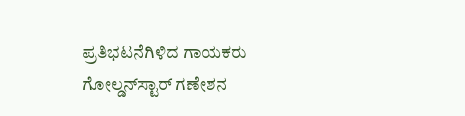ಪ್ರತಿಭಟನೆಗಿಳಿದ ಗಾಯಕರು
ಗೋಲ್ಡನ್‌ಸ್ಟಾರ್ ಗಣೇಶನ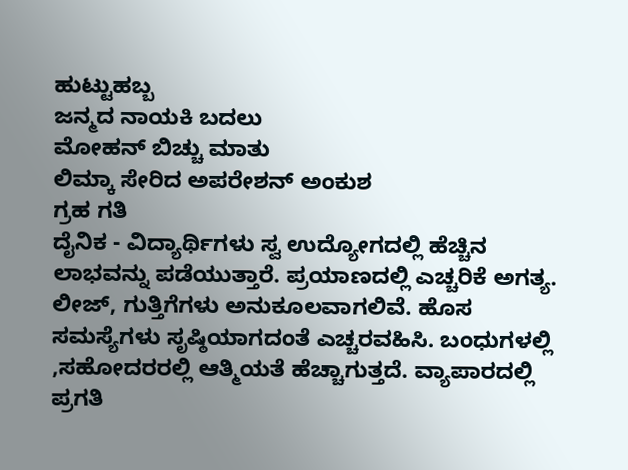ಹುಟ್ಟುಹಬ್ಬ
ಜನ್ಮದ ನಾಯಕಿ ಬದಲು
ಮೋಹನ್ ಬಿಚ್ಚು ಮಾತು
ಲಿಮ್ಕಾ ಸೇರಿದ ಅಪರೇಶನ್ ಅಂಕುಶ
ಗ್ರಹ ಗತಿ
ದೈನಿಕ - ವಿದ್ಯಾರ್ಥಿಗಳು ಸ್ವ ಉದ್ಯೋಗದಲ್ಲಿ ಹೆಚ್ಚಿನ ಲಾಭವನ್ನು ಪಡೆಯುತ್ತಾರೆ. ಪ್ರಯಾಣದಲ್ಲಿ ಎಚ್ಚರಿಕೆ ಅಗತ್ಯ. ಲೀಜ್, ಗುತ್ತಿಗೆಗಳು ಅನುಕೂಲವಾಗಲಿವೆ. ಹೊಸ ಸಮಸ್ಯೆಗಳು ಸೃಷ್ಠಿಯಾಗದಂತೆ ಎಚ್ಚರವಹಿಸಿ. ಬಂಧುಗಳಲ್ಲಿ ,ಸಹೋದರರಲ್ಲಿ ಆತ್ಮಿಯತೆ ಹೆಚ್ಚಾಗುತ್ತದೆ. ವ್ಯಾಪಾರದಲ್ಲಿ ಪ್ರಗತಿ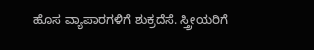ಹೊಸ ವ್ಯಾಪಾರಗಳಿಗೆ ಶುಕ್ರದೆಸೆ. ಸ್ತ್ರೀಯರಿಗೆ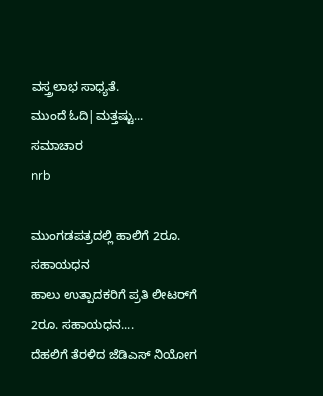ವಸ್ತ್ರಲಾಭ ಸಾಧ್ಯತೆ.
ಮುಂದೆ ಓದಿ|ಮತ್ತಷ್ಟು...
ಸಮಾಚಾರ
nrb

ಮುಂಗಡಪತ್ರದಲ್ಲಿ ಹಾಲಿಗೆ 2ರೂ. ಸಹಾಯಧನ
ಹಾಲು ಉತ್ಪಾದಕರಿಗೆ ಪ್ರತಿ ಲೀಟರ್‌ಗೆ 2ರೂ. ಸಹಾಯಧನ....
ದೆಹಲಿಗೆ ತೆರಳಿದ ಜೆಡಿಎಸ್ ನಿಯೋಗ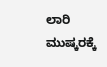ಲಾರಿ ಮುಷ್ಕರಕ್ಕೆ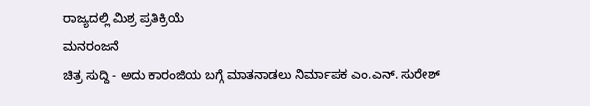ರಾಜ್ಯದಲ್ಲಿ ಮಿಶ್ರ ಪ್ರತಿಕ್ರಿಯೆ
ಮನರಂಜನೆ
ಚಿತ್ರ ಸುದ್ದಿ - ಅದು ಕಾರಂಜಿಯ ಬಗ್ಗೆ ಮಾತನಾಡಲು ನಿರ್ಮಾಪಕ ಎಂ.ಎನ್. ಸುರೇಶ್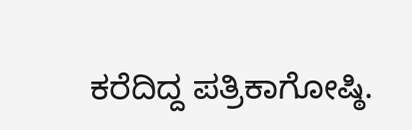ಕರೆದಿದ್ದ ಪತ್ರಿಕಾಗೋಷ್ಠಿ.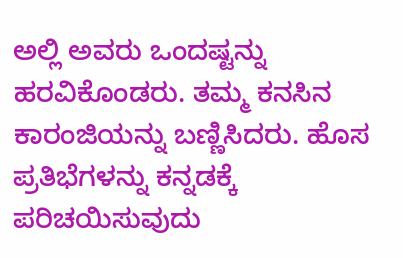ಅಲ್ಲಿ ಅವರು ಒಂದಷ್ಟನ್ನು ಹರವಿಕೊಂಡರು. ತಮ್ಮ ಕನಸಿನ ಕಾರಂಜಿಯನ್ನು ಬಣ್ಣಿಸಿದರು. ಹೊಸ ಪ್ರತಿಭೆಗಳನ್ನು ಕನ್ನಡಕ್ಕೆ ಪರಿಚಯಿಸುವುದು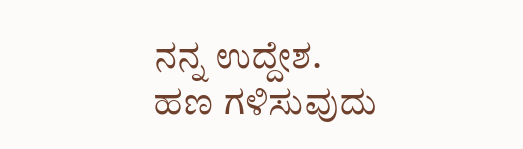ನನ್ನ ಉದ್ದೇಶ. ಹಣ ಗಳಿಸುವುದು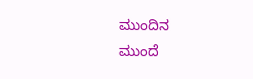ಮುಂದಿನ
ಮುಂದೆ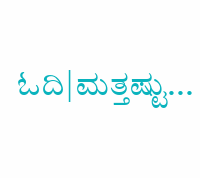ಓದಿ|ಮತ್ತಷ್ಟು...